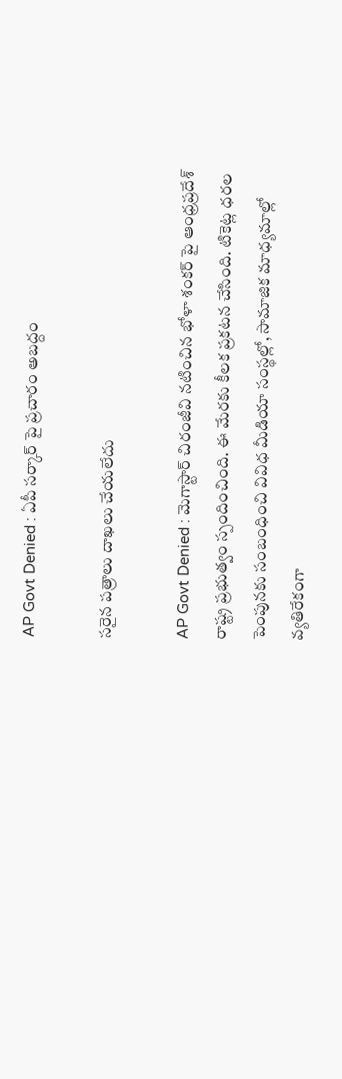AP Govt Denied : ఏపీ స‌ర్కార్ పై ప్ర‌చారం అబ‌ద్దం

స‌రైన ప‌త్రాలు దాఖ‌లు చేయ‌లేదు

AP Govt Denied : మెగాస్టార్ చిరంజీవి న‌టించిన భోళా శంక‌ర్ పై ఆంధ్ర‌ప్ర‌దేశ్ రాష్ట్ర ప్ర‌భుత్వం స్పందించింది. ఈ మేర‌కు కీల‌క ప్ర‌క‌ట‌న చేసింది. టికెట్ల ధ‌ర‌ల పెంపున‌కు సంబంధించి వివిధ మీడియా సంస్థ‌ల్లో, సామాజిక మాధ్య‌మాల్లో వ్య‌తిరేకంగా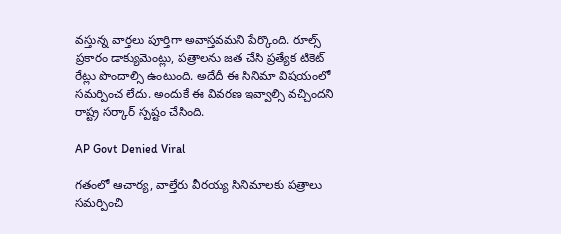వ‌స్తున్న వార్త‌లు పూర్తిగా అవాస్త‌వ‌మ‌ని పేర్కొంది. రూల్స్ ప్ర‌కారం డాక్యుమెంట్లు, ప‌త్రాల‌ను జ‌త చేసి ప్ర‌త్యేక టికెట్ రేట్లు పొందాల్సి ఉంటుంది. అదేదీ ఈ సినిమా విష‌యంలో స‌మ‌ర్పించ లేదు. అందుకే ఈ వివ‌ర‌ణ ఇవ్వాల్సి వ‌చ్చింద‌ని రాష్ట్ర స‌ర్కార్ స్పష్టం చేసింది.

AP Govt Denied Viral

గ‌తంలో ఆచార్య‌, వాల్తేరు వీర‌య్య సినిమాల‌కు ప‌త్రాలు సమర్పించి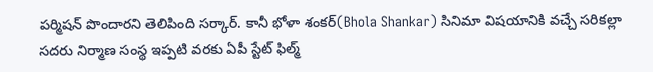ప‌ర్మిష‌న్ పొందార‌ని తెలిపింది స‌ర్కార్. కానీ భోళా శంక‌ర్(Bhola Shankar) సినిమా విష‌యానికి వ‌చ్చే స‌రిక‌ల్లా స‌ద‌రు నిర్మాణ సంస్థ ఇప్ప‌టి వ‌ర‌కు ఏపీ స్టేట్ ఫిల్మ్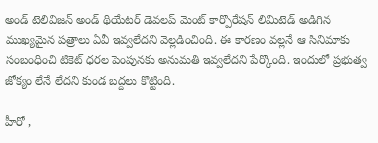అండ్ టెలివిజ‌న్ అండ్ థియేట‌ర్ డెవ‌ల‌ప్ మెంట్ కార్పొరేష‌న్ లిమిటెడ్ అడిగిన ముఖ్య‌మైన ప‌త్రాలు ఏవీ ఇవ్వ‌లేద‌ని వెల్ల‌డించింది. ఈ కార‌ణం వ‌ల్ల‌నే ఆ సినిమాకు సంబంధించి టికెట్ ధ‌ర‌ల పెంపున‌కు అనుమ‌తి ఇవ్వ‌లేద‌ని పేర్కొంది. ఇందులో ప్రభుత్వ జోక్యం లేనే లేద‌ని కుండ బ‌ద్ద‌లు కొట్టింది.

హీరో ,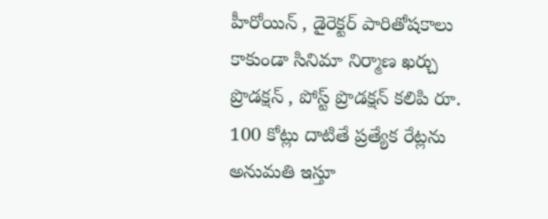హీరోయిన్ , డైరెక్ట‌ర్ పారితోష‌కాలు కాకుండా సినిమా నిర్మాణ ఖ‌ర్చు ప్రొడ‌క్ష‌న్ , పోస్ట్ ప్రొడ‌క్ష‌న్ క‌లిపి రూ. 100 కోట్లు దాటితే ప్ర‌త్యేక రేట్ల‌ను అనుమ‌తి ఇస్తూ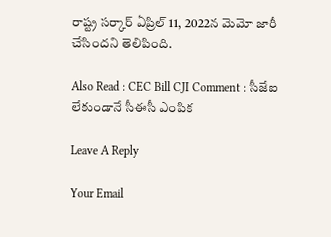రాష్ట్ర స‌ర్కార్ ఏప్రిల్ 11, 2022న మెమో జారీ చేసింద‌ని తెలిపింది.

Also Read : CEC Bill CJI Comment : సీజేఐ లేకుండానే సీఈసీ ఎంపిక

Leave A Reply

Your Email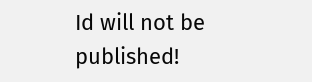Id will not be published!